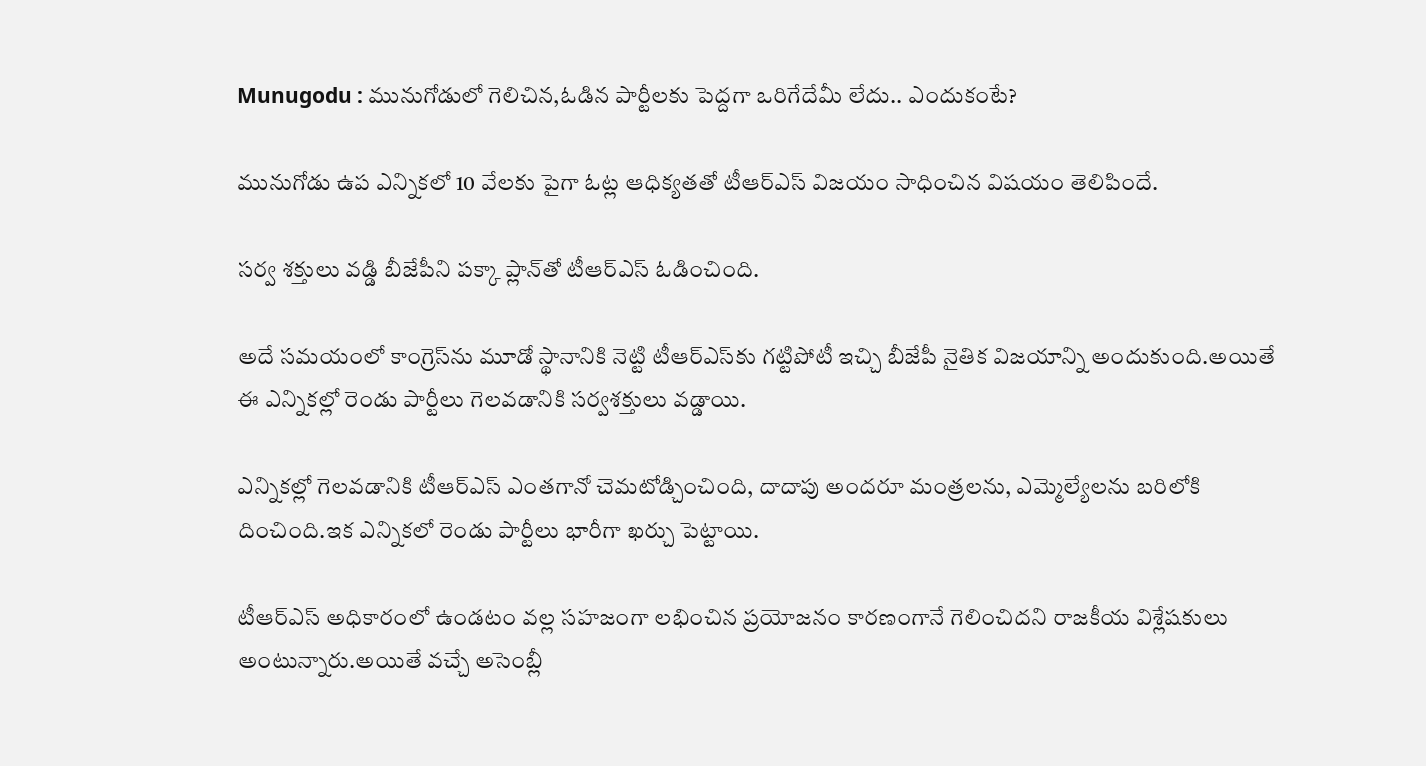Munugodu : మునుగోడులో గెలిచిన,ఓడిన పార్టీలకు పెద్దగా ఒరిగేదేమీ లేదు.. ఎందుకంటే?

మునుగోడు ఉప ఎన్నికలో 10 వేలకు పైగా ఓట్ల ఆధిక్యతతో టీఆర్‌ఎస్‌ విజయం సాధించిన విషయం తెలిపిందే.

సర్వ శక్తులు వడ్డి బీజేపీని పక్కా ప్లాన్‌తో టీఆర్‌ఎస్‌ ఓడించింది.

అదే సమయంలో కాంగ్రెస్‌ను మూడో స్థానానికి నెట్టి టీఆర్‌ఎస్‌కు గట్టిపోటీ ఇచ్చి బీజేపీ నైతిక విజయాన్ని అందుకుంది.అయితే ఈ ఎన్నికల్లో రెండు పార్టీలు గెలవడానికి సర్వశక్తులు వడ్డాయి.

ఎన్నికల్లో గెలవడానికి టీఆర్‌ఎస్ ఎంతగానో చెమటోడ్చించింది, దాదాపు అందరూ మంత్రలను, ఎమ్మెల్యేలను బరిలోకి దించింది.ఇక ఎన్నికలో రెండు పార్టీలు భారీగా ఖర్చు పెట్టాయి.

టీఆర్‌ఎస్ అధికారంలో ఉండటం వల్ల సహజంగా లభించిన ప్రయోజనం కారణంగానే గెలించిదని రాజకీయ విశ్లేషకులు అంటున్నారు.అయితే వచ్చే అసెంబ్లీ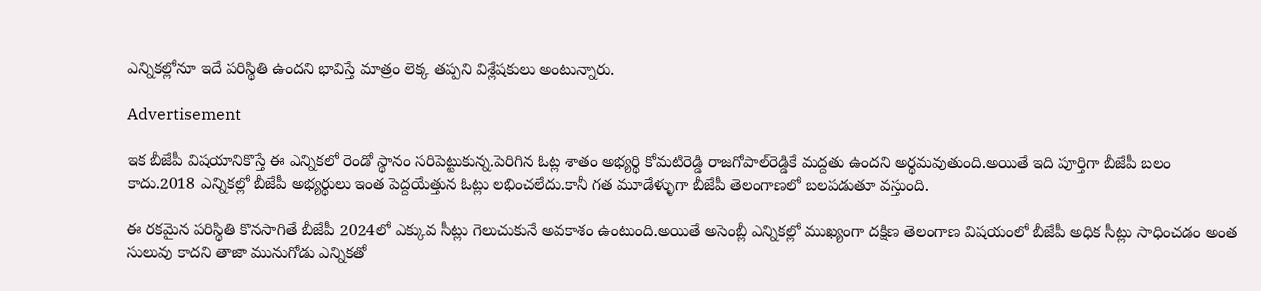ఎన్నికల్లోనూ ఇదే పరిస్థితి ఉందని భావిస్తే మాత్రం లెక్క తప్పని విశ్లేషకులు అంటున్నారు.

Advertisement

ఇక బీజేపీ విషయానికొస్తే ఈ ఎన్నికలో రెండో స్థానం సరిపెట్టుకున్న.పెరిగిన ఓట్ల శాతం అభ్యర్థి కోమటిరెడ్డి రాజగోపాల్‌రెడ్డికే మద్దతు ఉందని అర్థమవుతుంది.అయితే ఇది పూర్తిగా బీజేపీ బలం కాదు.2018 ఎన్నికల్లో బీజేపీ అభ్యర్థులు ఇంత పెద్దయేత్తున ఓట్లు లభించలేదు.కానీ గత మూడేళ్ళుగా బీజేపీ తెలంగాణలో బలపడుతూ వస్తుంది.

ఈ రకమైన పరిస్థితి కొనసాగితే బీజేపీ 2024లో ఎక్కువ సీట్లు గెలుచుకునే అవకాశం ఉంటుంది.అయితే అసెంబ్లీ ఎన్నికల్లో ముఖ్యంగా దక్షిణ తెలంగాణ విషయంలో బీజేపీ అధిక సీట్లు సాధించడం అంత సులువు కాదని తాజా మునుగోడు ఎన్నికతో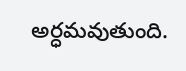అర్ధమవుతుంది.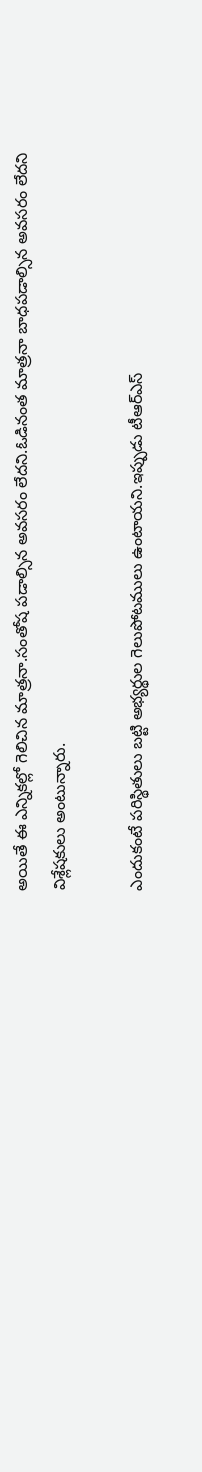అయితే ఈ ఎన్నికల్లో గెలిచిన మాత్రనా.సంతోష పడాల్సిన అవసరం లేదని.ఓడినంత మాత్రనా బాధపడాల్సిన అవసరం లేదని విశ్లేషకులు అంటున్నారు.

ఎందుకంటే పరిస్థితులు బట్టి అభ్యర్థుల గెలుపోటములు ఉంటాయని.ఇప్పుడు టీఆర్ఎస్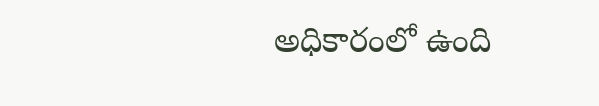అధికారంలో ఉంది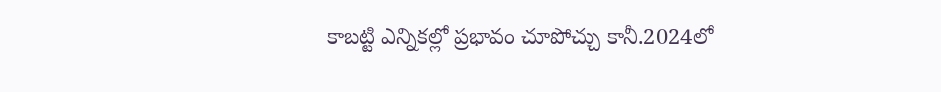కాబట్టి ఎన్నికల్లో ప్రభావం చూపోచ్చు కానీ.2024లో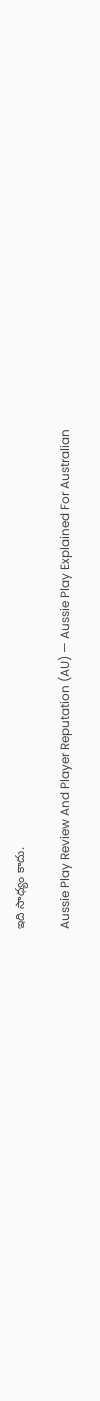ఇది సాధ్యం కాదు.

Aussie Play Review And Player Reputation (AU) — Aussie Play Explained For Australian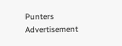Punters
Advertisement